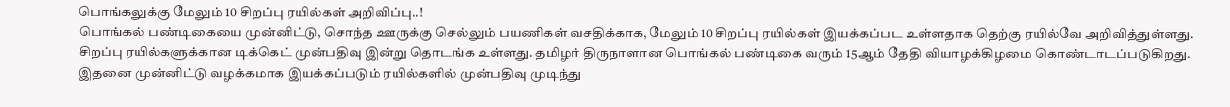பொங்கலுக்கு மேலும் 10 சிறப்பு ரயில்கள் அறிவிப்பு..!
பொங்கல் பண்டிகையை முன்னிட்டு, சொந்த ஊருக்கு செல்லும் பயணிகள் வசதிக்காக, மேலும் 10 சிறப்பு ரயில்கள் இயக்கப்பட உள்ளதாக தெற்கு ரயில்வே அறிவித்துள்ளது. சிறப்பு ரயில்களுக்கான டிக்கெட் முன்பதிவு இன்று தொடங்க உள்ளது. தமிழர் திருநாளான பொங்கல் பண்டிகை வரும் 15ஆம் தேதி வியாழக்கிழமை கொண்டாடப்படுகிறது.
இதனை முன்னிட்டு வழக்கமாக இயக்கப்படும் ரயில்களில் முன்பதிவு முடிந்து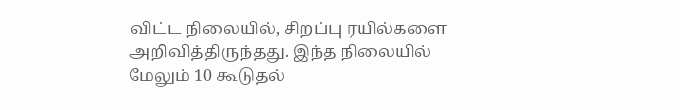விட்ட நிலையில், சிறப்பு ரயில்களை அறிவித்திருந்தது. இந்த நிலையில் மேலும் 10 கூடுதல்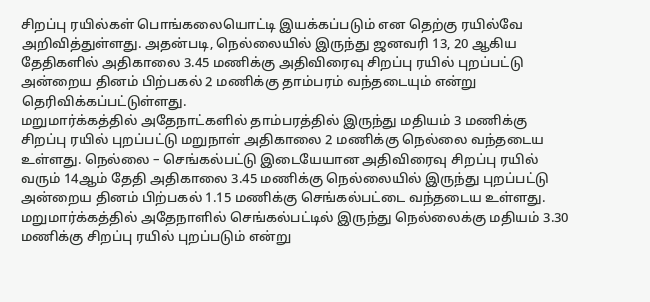சிறப்பு ரயில்கள் பொங்கலையொட்டி இயக்கப்படும் என தெற்கு ரயில்வே அறிவித்துள்ளது. அதன்படி, நெல்லையில் இருந்து ஜனவரி 13, 20 ஆகிய தேதிகளில் அதிகாலை 3.45 மணிக்கு அதிவிரைவு சிறப்பு ரயில் புறப்பட்டு அன்றைய தினம் பிற்பகல் 2 மணிக்கு தாம்பரம் வந்தடையும் என்று தெரிவிக்கப்பட்டுள்ளது.
மறுமார்க்கத்தில் அதேநாட்களில் தாம்பரத்தில் இருந்து மதியம் 3 மணிக்கு சிறப்பு ரயில் புறப்பட்டு மறுநாள் அதிகாலை 2 மணிக்கு நெல்லை வந்தடைய உள்ளது. நெல்லை – செங்கல்பட்டு இடையேயான அதிவிரைவு சிறப்பு ரயில் வரும் 14ஆம் தேதி அதிகாலை 3.45 மணிக்கு நெல்லையில் இருந்து புறப்பட்டு அன்றைய தினம் பிற்பகல் 1.15 மணிக்கு செங்கல்பட்டை வந்தடைய உள்ளது. மறுமார்க்கத்தில் அதேநாளில் செங்கல்பட்டில் இருந்து நெல்லைக்கு மதியம் 3.30 மணிக்கு சிறப்பு ரயில் புறப்படும் என்று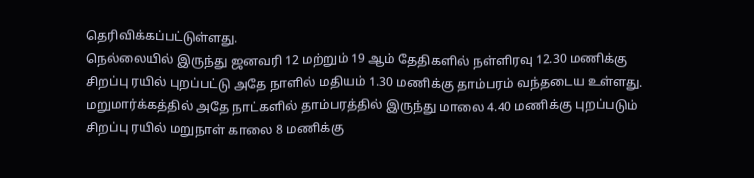தெரிவிக்கப்பட்டுள்ளது.
நெல்லையில் இருந்து ஜனவரி 12 மற்றும் 19 ஆம் தேதிகளில் நள்ளிரவு 12.30 மணிக்கு சிறப்பு ரயில் புறப்பட்டு அதே நாளில் மதியம் 1.30 மணிக்கு தாம்பரம் வந்தடைய உள்ளது. மறுமார்க்கத்தில் அதே நாட்களில் தாம்பரத்தில் இருந்து மாலை 4.40 மணிக்கு புறப்படும் சிறப்பு ரயில் மறுநாள் காலை 8 மணிக்கு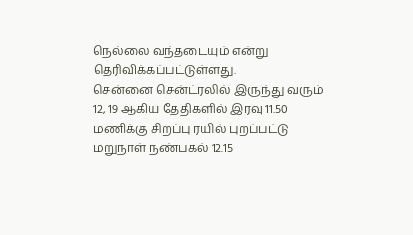நெல்லை வந்தடையும் என்று தெரிவிக்கப்பட்டுள்ளது.
சென்னை சென்ட்ரலில் இருந்து வரும் 12, 19 ஆகிய தேதிகளில் இரவு 11.50 மணிக்கு சிறப்பு ரயில் புறப்பட்டு மறுநாள் நண்பகல் 12.15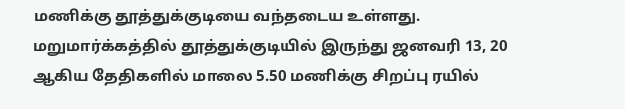மணிக்கு தூத்துக்குடியை வந்தடைய உள்ளது. மறுமார்க்கத்தில் தூத்துக்குடியில் இருந்து ஜனவரி 13, 20 ஆகிய தேதிகளில் மாலை 5.50 மணிக்கு சிறப்பு ரயில்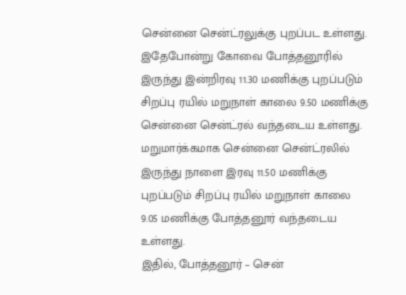சென்னை சென்ட்ரலுக்கு புறப்பட உள்ளது.
இதேபோன்று கோவை போத்தனூரில் இருந்து இன்றிரவு 11.30 மணிக்கு புறப்படும் சிறப்பு ரயில் மறுநாள் காலை 9.50 மணிக்கு சென்னை சென்ட்ரல் வந்தடைய உள்ளது. மறுமார்க்கமாக சென்னை சென்ட்ரலில் இருந்து நாளை இரவு 11.50 மணிக்கு புறப்படும் சிறப்பு ரயில் மறுநாள் காலை 9.05 மணிக்கு போத்தனூர் வந்தடைய உள்ளது.
இதில், போத்தனூர் – சென்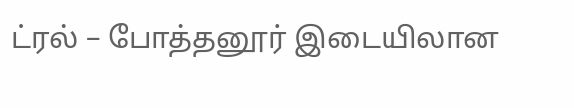ட்ரல் – போத்தனூர் இடையிலான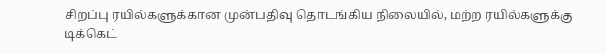சிறப்பு ரயில்களுக்கான முன்பதிவு தொடங்கிய நிலையில், மற்ற ரயில்களுக்கு டிக்கெட்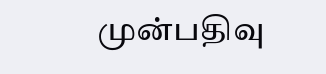முன்பதிவு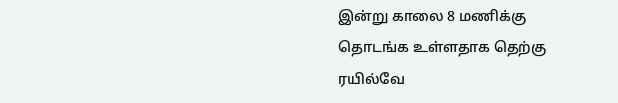இன்று காலை 8 மணிக்கு தொடங்க உள்ளதாக தெற்கு ரயில்வே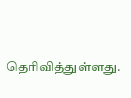தெரிவித்துள்ளது.